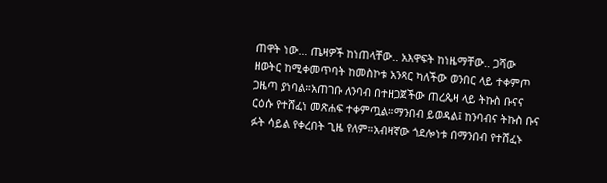ጠዋት ነው… ጤዛዎች ከነጠላቸው.. አእዋፍት ከነዜማቸው.. ጋሻው ዘወትር ከሚቀመጥባት ከመስኮቱ አንጻር ካለችው ወንበር ላይ ተቀምጦ ጋዜጣ ያነባል።አጠገቡ ለንባብ በተዘጋጀችው ጠረጴዛ ላይ ትኩስ ቡናና ርዕሱ የተሸፈነ መጽሐፍ ተቀምጧል።ማንበብ ይወዳል፤ ከንባብና ትኩስ ቡና ፉት ሳይል የቀረበት ጊዜ የለም።አብዛኛው ጎደሎነቱ በማንበብ የተሸፈኑ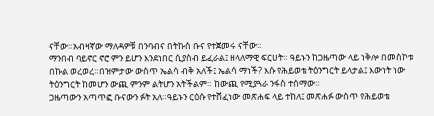ናቸው።አብዛኛው ማለዳዎቹ በንባብና በትኩስ ቡና የተጀመሩ ናቸው።
ማንበብ ባይኖር ኖሮ ምን ይሆን እንደነበር ሲያስብ ይፈራል፤ ዘላለማዊ ፍርሀት። ዓይኑን ከጋዜጣው ላይ ነቅሎ በመስኮቱ በኩል ወረወረ።በዝምታው ውስጥ ኤልሳ ብቅ አለች፤ ኤልሳ ማነች? እሱ የሕይወቴ ትዕንግርት ይላታል፤ እውነት ነው ትዕንግርት ከመሆን ውጪ ምንም ልትሆን አትችልም። ከውጪ የሚያጓራ ንፋስ ተሰማው።
ጋዜጣውን አጣጥፎ ቡናውን ፉት አለ።ዓይኑን ርዕሱ የተሸፈነው መጽሐፍ ላይ ተከለ፤ መጽሐፉ ውስጥ የሕይወቴ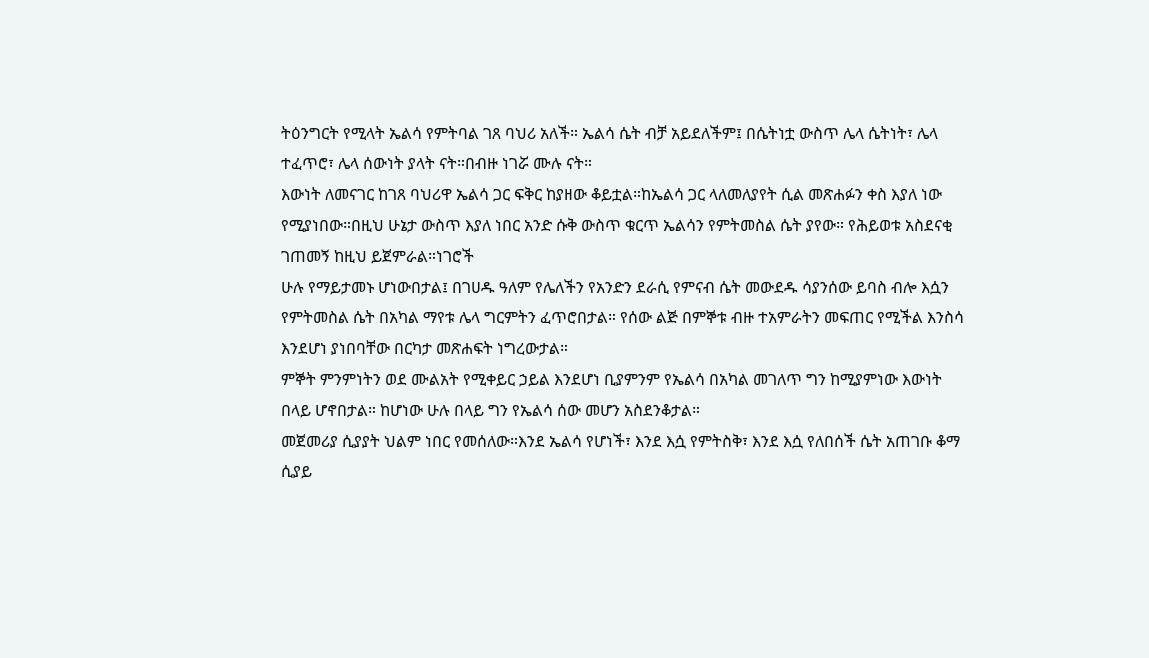ትዕንግርት የሚላት ኤልሳ የምትባል ገጸ ባህሪ አለች። ኤልሳ ሴት ብቻ አይደለችም፤ በሴትነቷ ውስጥ ሌላ ሴትነት፣ ሌላ ተፈጥሮ፣ ሌላ ሰውነት ያላት ናት።በብዙ ነገሯ ሙሉ ናት።
እውነት ለመናገር ከገጸ ባህሪዋ ኤልሳ ጋር ፍቅር ከያዘው ቆይቷል።ከኤልሳ ጋር ላለመለያየት ሲል መጽሐፉን ቀስ እያለ ነው የሚያነበው።በዚህ ሁኔታ ውስጥ እያለ ነበር አንድ ሱቅ ውስጥ ቁርጥ ኤልሳን የምትመስል ሴት ያየው። የሕይወቱ አስደናቂ ገጠመኝ ከዚህ ይጀምራል።ነገሮች
ሁሉ የማይታመኑ ሆነውበታል፤ በገሀዱ ዓለም የሌለችን የአንድን ደራሲ የምናብ ሴት መውደዱ ሳያንሰው ይባስ ብሎ እሷን የምትመስል ሴት በአካል ማየቱ ሌላ ግርምትን ፈጥሮበታል። የሰው ልጅ በምኞቱ ብዙ ተአምራትን መፍጠር የሚችል እንስሳ እንደሆነ ያነበባቸው በርካታ መጽሐፍት ነግረውታል።
ምኞት ምንምነትን ወደ ሙልአት የሚቀይር ኃይል እንደሆነ ቢያምንም የኤልሳ በአካል መገለጥ ግን ከሚያምነው እውነት በላይ ሆኖበታል። ከሆነው ሁሉ በላይ ግን የኤልሳ ሰው መሆን አስደንቆታል።
መጀመሪያ ሲያያት ህልም ነበር የመሰለው።እንደ ኤልሳ የሆነች፣ እንደ እሷ የምትስቅ፣ እንደ እሷ የለበሰች ሴት አጠገቡ ቆማ ሲያይ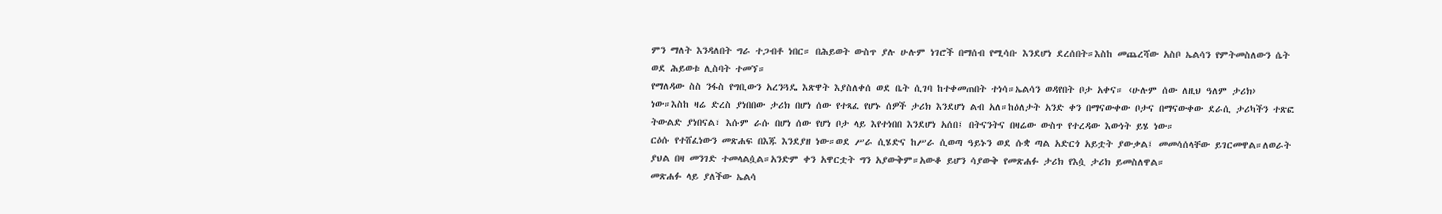ምን ማለት እንዳለበት ግራ ተጋብቶ ነበር። በሕይወት ውስጥ ያሉ ሁሉም ነገሮች በማሰብ የሚሳቡ እንደሆነ ደረሰበት።እስከ መጨረሻው አስቦ ኤልሳን የምትመስለውን ሴት ወደ ሕይወቱ ሊስባት ተመኘ።
የማለዳው ስስ ንፋስ የግቢውን አረንጓዴ እጽዋት እያስለቀሰ ወደ ቤት ሲገባ ከተቀመጠበት ተነሳ።ኤልሳን ወዳየበት ቦታ አቀና። ‹ሁሉም ሰው ለዚህ ዓለም ታሪክ› ነው።እስከ ዛሬ ድረስ ያነበበው ታሪክ በሆነ ሰው የተጻፈ የሆኑ ሰዎች ታሪክ እንደሆነ ልብ አለ።ከዕለታት አንድ ቀን በማናውቀው ቦታና በማናውቀው ደራሲ ታሪካችን ተጽፎ ትውልድ ያነበናል፣ እሱም ራሱ በሆነ ሰው የሆነ ቦታ ላይ እየተነበበ እንደሆነ አሰበ፤ በትናንትና በዛሬው ውስጥ የተረዳው እውነት ይሄ ነው።
ርዕሱ የተሸፈነውን መጽሐፍ በእጁ እንደያዘ ነው።ወደ ሥራ ሲሄድና ከሥራ ሲወጣ ዓይኑን ወደ ሱቋ ጣል አድርጎ አይቷት ያውቃል፤ መመሳሰላቸው ይገርመዋል።ለወራት ያህል በዛ መንገድ ተመላልሷል።አንድም ቀን አዋርቷት ግን አያውቅም።አውቆ ይሆን ሳያውቅ የመጽሐፉ ታሪክ የእሷ ታሪክ ይመስለዋል።
መጽሐፉ ላይ ያለችው ኤልሳ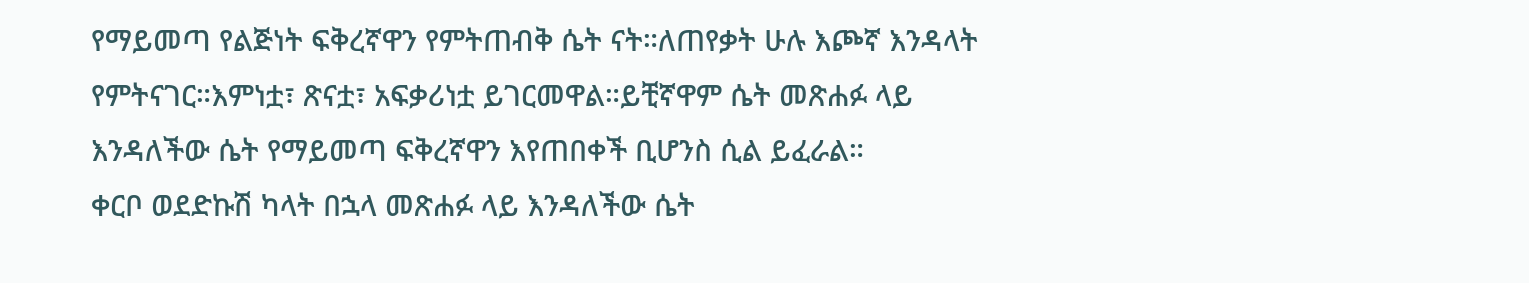የማይመጣ የልጅነት ፍቅረኛዋን የምትጠብቅ ሴት ናት።ለጠየቃት ሁሉ እጮኛ እንዳላት የምትናገር።እምነቷ፣ ጽናቷ፣ አፍቃሪነቷ ይገርመዋል።ይቺኛዋም ሴት መጽሐፉ ላይ እንዳለችው ሴት የማይመጣ ፍቅረኛዋን እየጠበቀች ቢሆንስ ሲል ይፈራል።
ቀርቦ ወደድኩሽ ካላት በኋላ መጽሐፉ ላይ እንዳለችው ሴት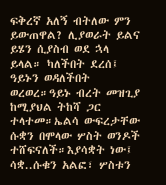ፍቅረኛ አለኝ ብትለው ምን ይውጠዋል? ሊያወራት ይልና ይሄን ሲያስብ ወደ ኋላ ይላል። ካለችበት ደረሰ፤ ዓይኑን ወዳለችበት ወረወረ።ዓይኑ ብረት መዝጊያ ከሚያህል ትከሻ ጋር ተላተመ።ኤልሳ ውፍረታቸው ሱቋን በሞላው ሦስት ወንዶች ተሸፍናለች።እያሳቋት ነው፤ ሳቋ..ሱቁን አልፎ፣ ሦስቱን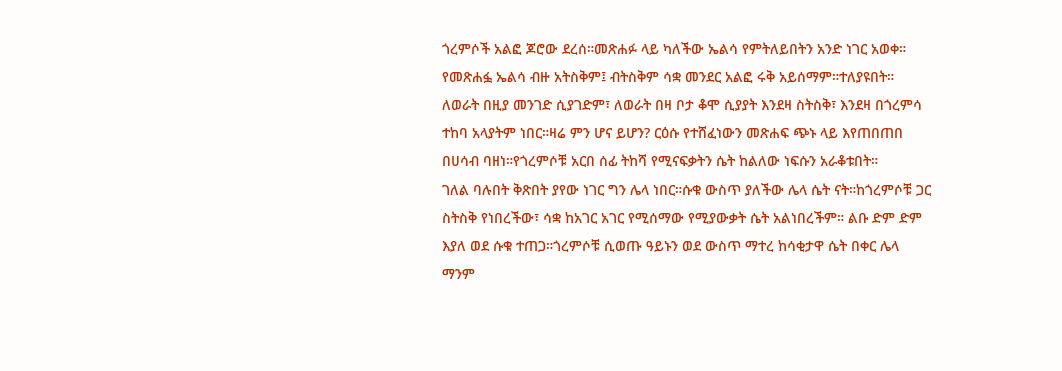ጎረምሶች አልፎ ጆሮው ደረሰ።መጽሐፉ ላይ ካለችው ኤልሳ የምትለይበትን አንድ ነገር አወቀ። የመጽሐፏ ኤልሳ ብዙ አትስቅም፤ ብትስቅም ሳቋ መንደር አልፎ ሩቅ አይሰማም።ተለያዩበት።
ለወራት በዚያ መንገድ ሲያገድም፣ ለወራት በዛ ቦታ ቆሞ ሲያያት እንደዛ ስትስቅ፣ እንደዛ በጎረምሳ ተከባ አላያትም ነበር።ዛሬ ምን ሆና ይሆን? ርዕሱ የተሸፈነውን መጽሐፍ ጭኑ ላይ እየጠበጠበ በሀሳብ ባዘነ።የጎረምሶቹ አርበ ሰፊ ትከሻ የሚናፍቃትን ሴት ከልለው ነፍሱን አራቆቱበት።
ገለል ባሉበት ቅጽበት ያየው ነገር ግን ሌላ ነበር።ሱቁ ውስጥ ያለችው ሌላ ሴት ናት።ከጎረምሶቹ ጋር ስትስቅ የነበረችው፣ ሳቋ ከአገር አገር የሚሰማው የሚያውቃት ሴት አልነበረችም። ልቡ ድም ድም እያለ ወደ ሱቁ ተጠጋ።ጎረምሶቹ ሲወጡ ዓይኑን ወደ ውስጥ ማተረ ከሳቂታዋ ሴት በቀር ሌላ ማንም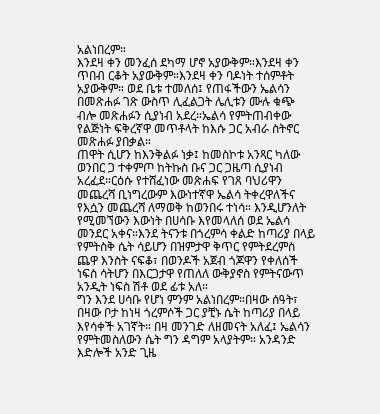አልነበረም።
እንደዛ ቀን መንፈሰ ደካማ ሆኖ አያውቅም።እንደዛ ቀን ጥበብ ርቆት አያውቅም።እንደዛ ቀን ባዶነት ተሰምቶት አያውቅም። ወደ ቤቱ ተመለሰ፤ የጠፋችውን ኤልሳን በመጽሐፉ ገጽ ውስጥ ሊፈልጋት ሌሊቱን ሙሉ ቁጭ ብሎ መጽሐፉን ሲያነብ አደረ።ኤልሳ የምትጠብቀው የልጅነት ፍቅረኛዋ መጥቶላት ከእሱ ጋር አብራ ስትኖር መጽሐፉ ያበቃል።
ጠዋት ሲሆን ከእንቅልፉ ነቃ፤ ከመስኮቱ አንጻር ካለው ወንበር ጋ ተቀምጦ ከትኩስ ቡና ጋር ጋዜጣ ሲያነብ አረፈደ።ርዕሱ የተሸፈነው መጽሐፍ የገጸ ባህሪዋን መጨረሻ ቢነግረውም እውነተኛዋ ኤልሳ ትቀረዋለችና የእሷን መጨረሻ ለማወቅ ከወንበሩ ተነሳ። እንዲሆንለት የሚመኘውን እውነት በሀሳቡ እየመላለሰ ወደ ኤልሳ መንደር አቀና።እንደ ትናንቱ በጎረምሳ ቀልድ ከጣሪያ በላይ የምትስቅ ሴት ሳይሆን በዝምታዋ ቅጥር የምትደረምስ ጨዋ እንስት ናፍቆ፣ በወንዶች አጀብ ጎጆዋን የቀለሰች ነፍስ ሳትሆን በእርጋታዋ የጠለለ ውቅያኖስ የምትናውጥ አንዲት ነፍስ ሽቶ ወደ ፊቱ አለ።
ግን እንደ ሀሳቡ የሆነ ምንም አልነበረም።በዛው ሰዓት፣ በዛው ቦታ ከነዛ ጎረምሶች ጋር ያቺኑ ሴት ከጣሪያ በላይ እየሳቀች አገኛት። በዛ መንገድ ለዘመናት አለፈ፤ ኤልሳን የምትመስለውን ሴት ግን ዳግም አላያትም። አንዳንድ እድሎች አንድ ጊዜ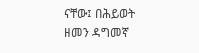ናቸው፤ በሕይወት ዘመን ዳግመኛ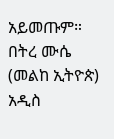አይመጡም።
በትረ ሙሴ (መልከ ኢትዮጵ)
አዲስ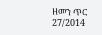ዘመን ጥር 27/2014